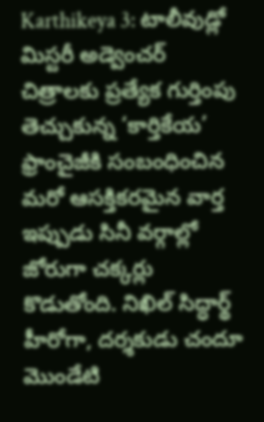Karthikeya 3: టాలీవుడ్లో మిస్టరీ అడ్వెంచర్ చిత్రాలకు ప్రత్యేక గుర్తింపు తెచ్చుకున్న ‘కార్తికేయ’ ఫ్రాంచైజీకి సంబంధించిన మరో ఆసక్తికరమైన వార్త ఇప్పుడు సినీ వర్గాల్లో జోరుగా చక్కర్లు కొడుతోంది. నిఖిల్ సిద్ధార్థ్ హీరోగా, దర్శకుడు చందూ మొండేటి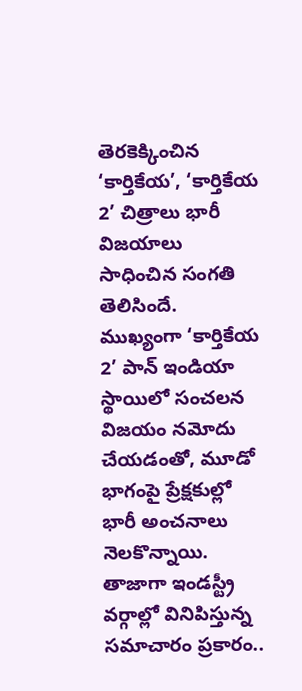తెరకెక్కించిన ‘కార్తికేయ’, ‘కార్తికేయ 2’ చిత్రాలు భారీ విజయాలు సాధించిన సంగతి తెలిసిందే. ముఖ్యంగా ‘కార్తికేయ 2’ పాన్ ఇండియా స్థాయిలో సంచలన విజయం నమోదు చేయడంతో, మూడో భాగంపై ప్రేక్షకుల్లో భారీ అంచనాలు నెలకొన్నాయి. తాజాగా ఇండస్ట్రీ వర్గాల్లో వినిపిస్తున్న సమాచారం ప్రకారం..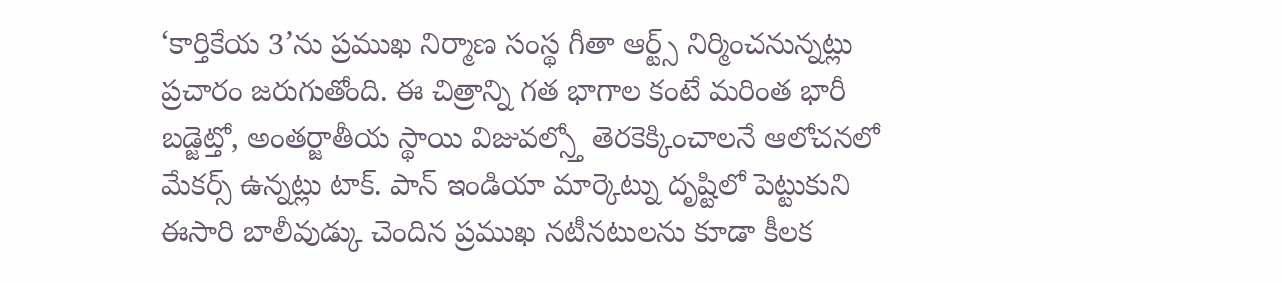‘కార్తికేయ 3’ను ప్రముఖ నిర్మాణ సంస్థ గీతా ఆర్ట్స్ నిర్మించనున్నట్లు ప్రచారం జరుగుతోంది. ఈ చిత్రాన్ని గత భాగాల కంటే మరింత భారీ బడ్జెట్తో, అంతర్జాతీయ స్థాయి విజువల్స్తో తెరకెక్కించాలనే ఆలోచనలో మేకర్స్ ఉన్నట్లు టాక్. పాన్ ఇండియా మార్కెట్ను దృష్టిలో పెట్టుకుని ఈసారి బాలీవుడ్కు చెందిన ప్రముఖ నటీనటులను కూడా కీలక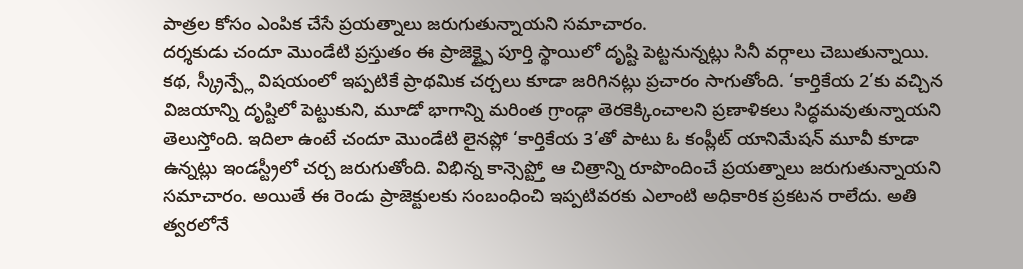పాత్రల కోసం ఎంపిక చేసే ప్రయత్నాలు జరుగుతున్నాయని సమాచారం.
దర్శకుడు చందూ మొండేటి ప్రస్తుతం ఈ ప్రాజెక్ట్పై పూర్తి స్థాయిలో దృష్టి పెట్టనున్నట్లు సినీ వర్గాలు చెబుతున్నాయి. కథ, స్క్రీన్ప్లే విషయంలో ఇప్పటికే ప్రాథమిక చర్చలు కూడా జరిగినట్లు ప్రచారం సాగుతోంది. ‘కార్తికేయ 2’కు వచ్చిన విజయాన్ని దృష్టిలో పెట్టుకుని, మూడో భాగాన్ని మరింత గ్రాండ్గా తెరకెక్కించాలని ప్రణాళికలు సిద్ధమవుతున్నాయని తెలుస్తోంది. ఇదిలా ఉంటే చందూ మొండేటి లైనప్లో ‘కార్తికేయ 3’తో పాటు ఓ కంప్లీట్ యానిమేషన్ మూవీ కూడా ఉన్నట్లు ఇండస్ట్రీలో చర్చ జరుగుతోంది. విభిన్న కాన్సెప్ట్తో ఆ చిత్రాన్ని రూపొందించే ప్రయత్నాలు జరుగుతున్నాయని సమాచారం. అయితే ఈ రెండు ప్రాజెక్టులకు సంబంధించి ఇప్పటివరకు ఎలాంటి అధికారిక ప్రకటన రాలేదు. అతి త్వరలోనే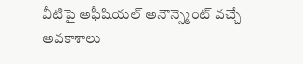వీటిపై అఫీషియల్ అనౌన్స్మెంట్ వచ్చే అవకాశాలు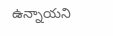ఉన్నాయని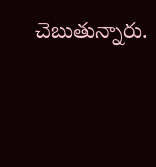చెబుతున్నారు.